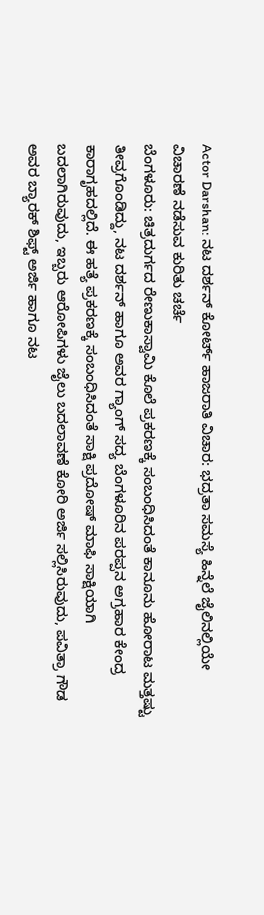Actor Darshan: ನಟ ದರ್ಶನ್ ಕೋರ್ಟ್ ಹಾಜರಾತಿ ವಿಚಾರ: ಭದ್ರತಾ ಸಮಸ್ಯೆ ಹಿನ್ನೆಲೆ ಜೈಲಿನಲ್ಲಿಯೇ ವಿಚಾರಣೆ ನಡೆಸುವ ಕುರಿತು ಚರ್ಚೆ
ಬೆಂಗಳೂರು: ಚಿತ್ರದುರ್ಗದ ರೇಣುಕಾಸ್ವಾಮಿ ಕೊಲೆ ಪ್ರಕರಣಕ್ಕೆ ಸಂಬಂಧಿಸಿದಂತೆ ಕಾನೂನು ಹೋರಾಟ ಮತ್ತಷ್ಟು ತೀವ್ರಗೊಂಡಿದ್ದು, ನಟ ದರ್ಶನ್ ಹಾಗೂ ಅವರ ಗ್ಯಾಂಗ್ ಸದ್ಯ ಬೆಂಗಳೂರಿನ ಪರಪ್ಪನ ಅಗ್ರಹಾರ ಕೇಂದ್ರ ಕಾರಾಗೃಹದಲ್ಲಿದೆ. ಈ ಹತ್ಯೆ ಪ್ರಕರಣಕ್ಕೆ ಸಂಬಂಧಿಸಿದಂತೆ ಸಾಕ್ಷಿ ಪ್ರದೋಷ್ ಮಾಫಿ ಸಾಕ್ಷಿಯಾಗಿ ಬದಲಾಗಿರುವುದು, ಇಬ್ಬರು ಆರೋಪಿಗಳು ಜೈಲು ಬದಲಾವಣೆ ಕೋರಿ ಅರ್ಜಿ ಸಲ್ಲಿಸಿರುವುದು, ಪವಿತ್ರಾ ಗೌಡ ಅವರ ಬ್ಯಾರಕ್ ಶಿಫ್ಟ್ ಅರ್ಜಿ ಹಾಗೂ ನಟ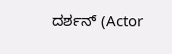ದರ್ಶನ್ (Actor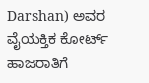Darshan) ಅವರ ವೈಯಕ್ತಿಕ ಕೋರ್ಟ್ ಹಾಜರಾತಿಗೆ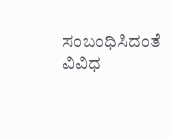ಸಂಬಂಧಿಸಿದಂತೆ ವಿವಿಧ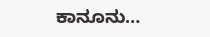ಕಾನೂನು…